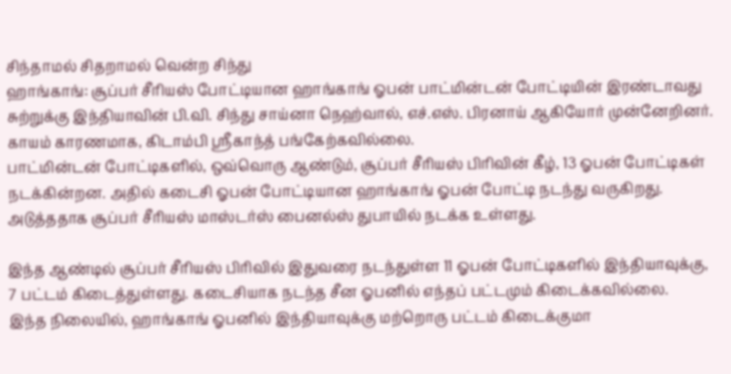சிந்தாமல் சிதறாமல் வென்ற சிந்து
ஹாங்காங்: சூப்பர் சீரியஸ் போட்டியான ஹாங்காங் ஓபன் பாட்மின்டன் போட்டியின் இரண்டாவது சுற்றுக்கு இந்தியாவின் பி.வி. சிந்து சாய்னா நெஹ்வால், எச்.எஸ். பிரனாய் ஆகியோர் முன்னேறினர். காயம் காரணமாக, கிடாம்பி ஸ்ரீகாந்த் பங்கேற்கவில்லை.
பாட்மின்டன் போட்டிகளில், ஒவ்வொரு ஆண்டும், சூப்பர் சீரியஸ் பிரிவின் கீழ், 13 ஓபன் போட்டிகள் நடக்கின்றன. அதில் கடைசி ஓபன் போட்டியான ஹாங்காங் ஓபன் போட்டி நடந்து வருகிறது. அடுத்ததாக சூப்பர் சீரியஸ் மாஸ்டர்ஸ் பைனல்ஸ் துபாயில் நடக்க உள்ளது.

இந்த ஆண்டில் சூப்பர் சீரியஸ் பிரிவில் இதுவரை நடந்துள்ள 11 ஓபன் போட்டிகளில் இந்தியாவுக்கு, 7 பட்டம் கிடைத்துள்ளது. கடைசியாக நடந்த சீன ஓபனில் எந்தப் பட்டமும் கிடைக்கவில்லை.
இந்த நிலையில், ஹாங்காங் ஓபனில் இந்தியாவுக்கு மற்றொரு பட்டம் கிடைக்குமா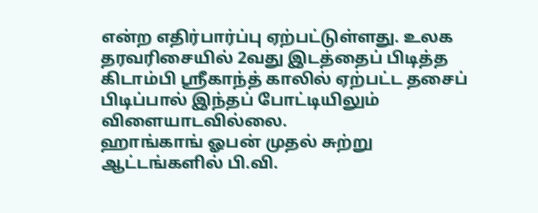என்ற எதிர்பார்ப்பு ஏற்பட்டுள்ளது. உலக தரவரிசையில் 2வது இடத்தைப் பிடித்த கிடாம்பி ஸ்ரீகாந்த் காலில் ஏற்பட்ட தசைப் பிடிப்பால் இந்தப் போட்டியிலும் விளையாடவில்லை.
ஹாங்காங் ஓபன் முதல் சுற்று ஆட்டங்களில் பி.வி.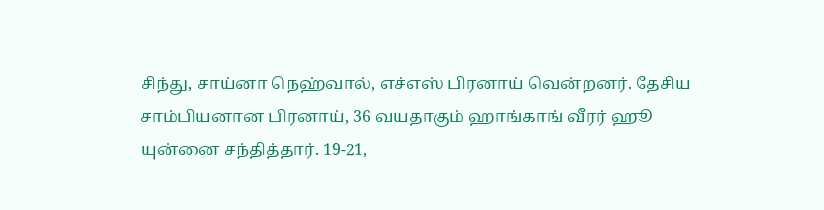சிந்து, சாய்னா நெஹ்வால், எச்எஸ் பிரனாய் வென்றனர். தேசிய சாம்பியனான பிரனாய், 36 வயதாகும் ஹாங்காங் வீரர் ஹூ யுன்னை சந்தித்தார். 19-21,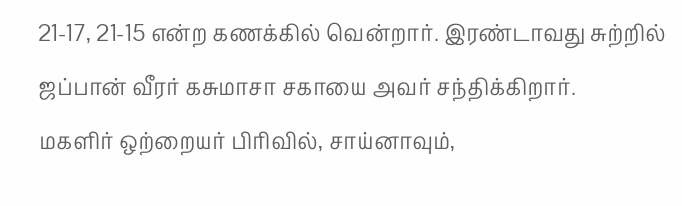21-17, 21-15 என்ற கணக்கில் வென்றார். இரண்டாவது சுற்றில் ஜப்பான் வீரர் கசுமாசா சகாயை அவர் சந்திக்கிறார்.
மகளிர் ஒற்றையர் பிரிவில், சாய்னாவும்,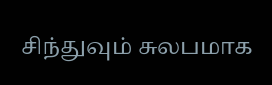சிந்துவும் சுலபமாக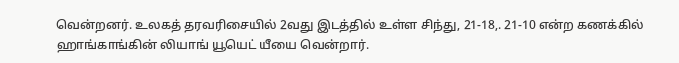வென்றனர். உலகத் தரவரிசையில் 2வது இடத்தில் உள்ள சிந்து, 21-18,. 21-10 என்ற கணக்கில் ஹாங்காங்கின் லியாங் யூயெட் யீயை வென்றார்.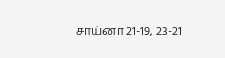சாய்னா 21-19, 23-21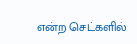என்ற செட்களில்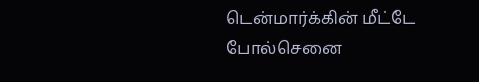டென்மார்க்கின் மீட்டே போல்செனை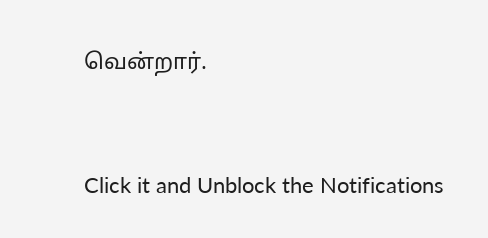வென்றார்.


Click it and Unblock the Notifications